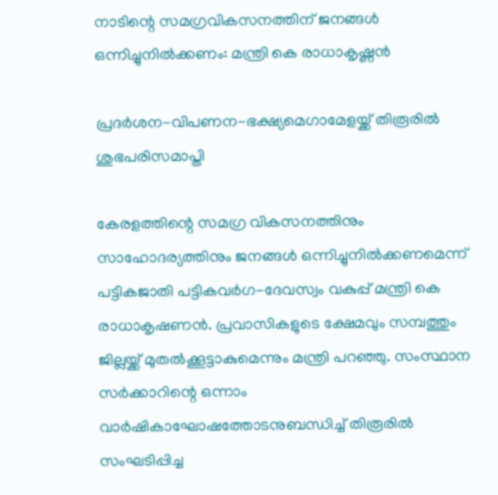നാടിന്റെ സമഗ്രവികസനത്തിന് ജനങ്ങള്‍ ഒന്നിച്ചുനില്‍ക്കണം: മന്ത്രി കെ രാധാകൃഷ്ണന്‍

പ്രദര്‍ശന-വിപണന-ഭക്ഷ്യമെഗാമേളയ്ക്ക് തിരൂരില്‍ ശുഭപരിസമാപ്തി

കേരളത്തിന്റെ സമഗ്ര വികസനത്തിനും സാഹോദര്യത്തിനും ജനങ്ങള്‍ ഒന്നിച്ചുനില്‍ക്കണമെന്ന് പട്ടികജാതി പട്ടികവര്‍ഗ-ദേവസ്വം വകുപ്പ് മന്ത്രി കെ രാധാകൃഷണന്‍. പ്രവാസികളുടെ ക്ഷേമവും സമ്പത്തും ജില്ലയ്ക്ക് മുതല്‍ക്കൂട്ടാകുമെന്നും മന്ത്രി പറഞ്ഞു. സംസ്ഥാന സര്‍ക്കാറിന്റെ ഒന്നാം വാര്‍ഷികാഘോഷത്തോടനുബന്ധിച്ച് തിരൂരില്‍ സംഘടിപ്പിച്ച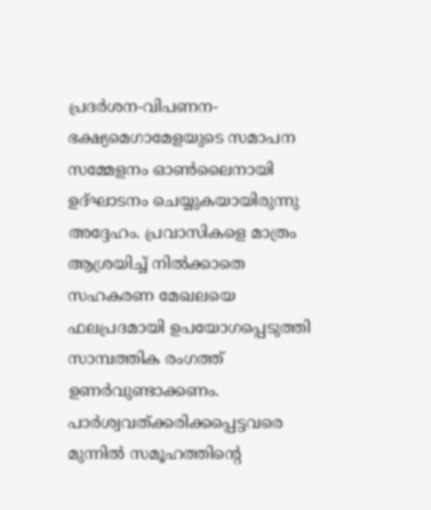പ്രദര്‍ശന-വിപണന-ഭക്ഷ്യമെഗാമേളയുടെ സമാപന സമ്മേളനം ഓണ്‍ലൈനായി ഉദ്ഘാടനം ചെയ്യുകയായിരുന്നു അദ്ദേഹം. പ്രവാസികളെ മാത്രം ആശ്രയിച്ച് നില്‍ക്കാതെ സഹകരണ മേഖലയെ ഫലപ്രദമായി ഉപയോഗപ്പെടുത്തി സാമ്പത്തിക രംഗത്ത് ഉണര്‍വുണ്ടാക്കണം. പാര്‍ശ്വവത്ക്കരിക്കപ്പെട്ടവരെ മുന്നില്‍ സമൂഹത്തിന്റെ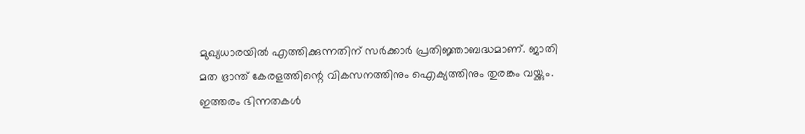മുഖ്യധാരയില്‍ എത്തിക്കുന്നതിന് സര്‍ക്കാര്‍ പ്രതിജ്ഞാബദ്ധമാണ്. ജാതി മത ഭ്രാന്ത് കേരളത്തിന്റെ വികസനത്തിനും ഐക്യത്തിനും തുരങ്കം വയ്ക്കും. ഇത്തരം ഭിന്നതകള്‍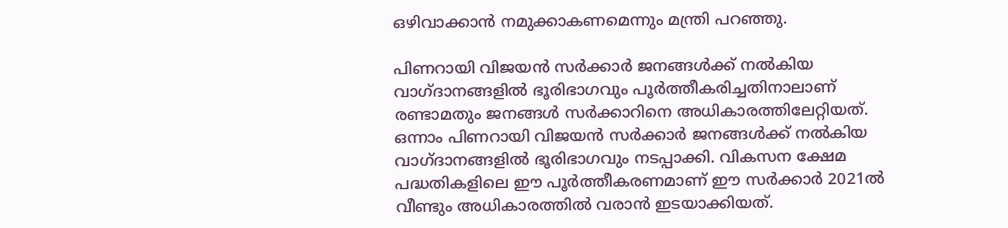ഒഴിവാക്കാന്‍ നമുക്കാകണമെന്നും മന്ത്രി പറഞ്ഞു.

പിണറായി വിജയന്‍ സര്‍ക്കാര്‍ ജനങ്ങള്‍ക്ക് നല്‍കിയ വാഗ്ദാനങ്ങളില്‍ ഭൂരിഭാഗവും പൂര്‍ത്തീകരിച്ചതിനാലാണ്  രണ്ടാമതും ജനങ്ങള്‍ സര്‍ക്കാറിനെ അധികാരത്തിലേറ്റിയത്. ഒന്നാം പിണറായി വിജയന്‍ സര്‍ക്കാര്‍ ജനങ്ങള്‍ക്ക് നല്‍കിയ വാഗ്ദാനങ്ങളില്‍ ഭൂരിഭാഗവും നടപ്പാക്കി. വികസന ക്ഷേമ പദ്ധതികളിലെ ഈ പൂര്‍ത്തീകരണമാണ് ഈ സര്‍ക്കാര്‍ 2021ല്‍ വീണ്ടും അധികാരത്തില്‍ വരാന്‍ ഇടയാക്കിയത്.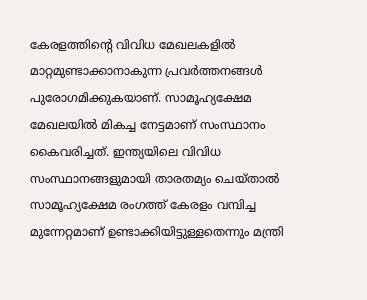കേരളത്തിന്റെ വിവിധ മേഖലകളില്‍ മാറ്റമുണ്ടാക്കാനാകുന്ന പ്രവര്‍ത്തനങ്ങള്‍ പുരോഗമിക്കുകയാണ്. സാമൂഹ്യക്ഷേമ മേഖലയില്‍ മികച്ച നേട്ടമാണ് സംസ്ഥാനം കൈവരിച്ചത്. ഇന്ത്യയിലെ വിവിധ സംസ്ഥാനങ്ങളുമായി താരതമ്യം ചെയ്താല്‍ സാമൂഹ്യക്ഷേമ രംഗത്ത് കേരളം വമ്പിച്ച മുന്നേറ്റമാണ് ഉണ്ടാക്കിയിട്ടുള്ളതെന്നും മന്ത്രി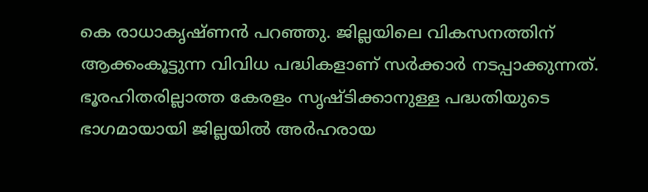കെ രാധാകൃഷ്ണന്‍ പറഞ്ഞു. ജില്ലയിലെ വികസനത്തിന് ആക്കംകൂട്ടുന്ന വിവിധ പദ്ധികളാണ് സര്‍ക്കാര്‍ നടപ്പാക്കുന്നത്. ഭൂരഹിതരില്ലാത്ത കേരളം സൃഷ്ടിക്കാനുള്ള പദ്ധതിയുടെ ഭാഗമായായി ജില്ലയില്‍ അര്‍ഹരായ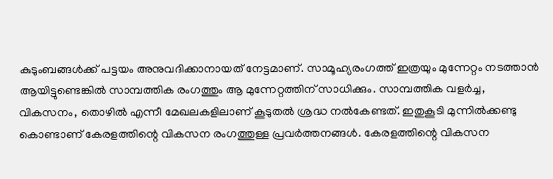കുടുംബങ്ങള്‍ക്ക് പട്ടയം അനുവദിക്കാനായത് നേട്ടമാണ്. സാമൂഹ്യരംഗത്ത് ഇത്രയും മുന്നേറ്റം നടത്താന്‍ ആയിട്ടുണ്ടെങ്കില്‍ സാമ്പത്തിക രംഗത്തും ആ മുന്നേറ്റത്തിന് സാധിക്കും. സാമ്പത്തിക വളര്‍ച്ച, വികസനം, തൊഴില്‍ എന്നീ മേഖലകളിലാണ് കൂടുതല്‍ ശ്രദ്ധ നല്‍കേണ്ടത്. ഇതുകൂടി മുന്നില്‍ക്കണ്ടു കൊണ്ടാണ് കേരളത്തിന്റെ വികസന രംഗത്തുള്ള പ്രവര്‍ത്തനങ്ങള്‍. കേരളത്തിന്റെ വികസന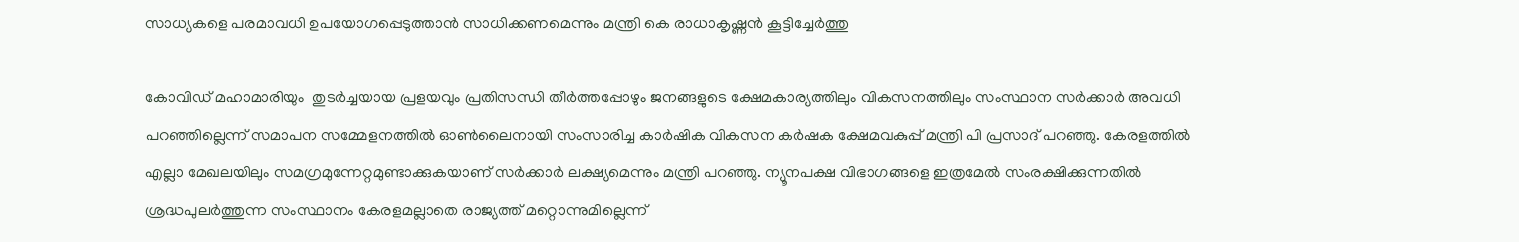സാധ്യകളെ പരമാവധി ഉപയോഗപ്പെടുത്താന്‍ സാധിക്കണമെന്നും മന്ത്രി കെ രാധാകൃഷ്ണന്‍ കൂട്ടിച്ചേര്‍ത്തു

കോവിഡ് മഹാമാരിയും  തുടര്‍ച്ചയായ പ്രളയവും പ്രതിസന്ധി തീര്‍ത്തപ്പോഴും ജനങ്ങളുടെ ക്ഷേമകാര്യത്തിലും വികസനത്തിലും സംസ്ഥാന സര്‍ക്കാര്‍ അവധി പറഞ്ഞില്ലെന്ന് സമാപന സമ്മേളനത്തില്‍ ഓണ്‍ലൈനായി സംസാരിച്ച കാര്‍ഷിക വികസന കര്‍ഷക ക്ഷേമവകുപ്പ് മന്ത്രി പി പ്രസാദ് പറഞ്ഞു. കേരളത്തില്‍ എല്ലാ മേഖലയിലും സമഗ്രമുന്നേറ്റമുണ്ടാക്കുകയാണ് സര്‍ക്കാര്‍ ലക്ഷ്യമെന്നും മന്ത്രി പറഞ്ഞു. ന്യൂനപക്ഷ വിഭാഗങ്ങളെ ഇത്രമേല്‍ സംരക്ഷിക്കുന്നതില്‍ ശ്രദ്ധപുലര്‍ത്തുന്ന സംസ്ഥാനം കേരളമല്ലാതെ രാജ്യത്ത് മറ്റൊന്നുമില്ലെന്ന്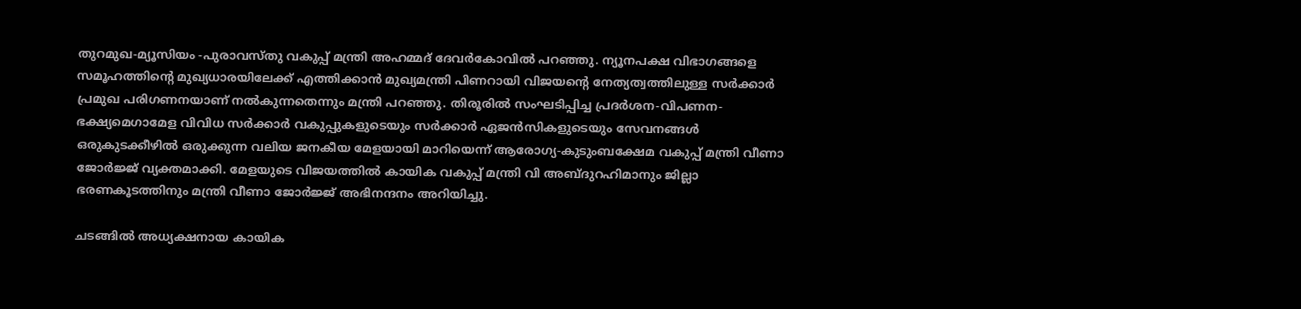തുറമുഖ-മ്യൂസിയം -പുരാവസ്തു വകുപ്പ് മന്ത്രി അഹമ്മദ് ദേവര്‍കോവില്‍ പറഞ്ഞു. ന്യൂനപക്ഷ വിഭാഗങ്ങളെ സമൂഹത്തിന്റെ മുഖ്യധാരയിലേക്ക് എത്തിക്കാന്‍ മുഖ്യമന്ത്രി പിണറായി വിജയന്റെ നേത്യത്വത്തിലുള്ള സര്‍ക്കാര്‍ പ്രമുഖ പരിഗണനയാണ് നല്‍കുന്നതെന്നും മന്ത്രി പറഞ്ഞു. തിരൂരില്‍ സംഘടിപ്പിച്ച പ്രദര്‍ശന-വിപണന-ഭക്ഷ്യമെഗാമേള വിവിധ സര്‍ക്കാര്‍ വകുപ്പുകളുടെയും സര്‍ക്കാര്‍ ഏജന്‍സികളുടെയും സേവനങ്ങള്‍ ഒരുകുടക്കീഴില്‍ ഒരുക്കുന്ന വലിയ ജനകീയ മേളയായി മാറിയെന്ന് ആരോഗ്യ-കുടുംബക്ഷേമ വകുപ്പ് മന്ത്രി വീണാ ജോര്‍ജ്ജ് വ്യക്തമാക്കി. മേളയുടെ വിജയത്തില്‍ കായിക വകുപ്പ് മന്ത്രി വി അബ്ദുറഹിമാനും ജില്ലാ ഭരണകൂടത്തിനും മന്ത്രി വീണാ ജോര്‍ജ്ജ് അഭിനന്ദനം അറിയിച്ചു.

ചടങ്ങില്‍ അധ്യക്ഷനായ കായിക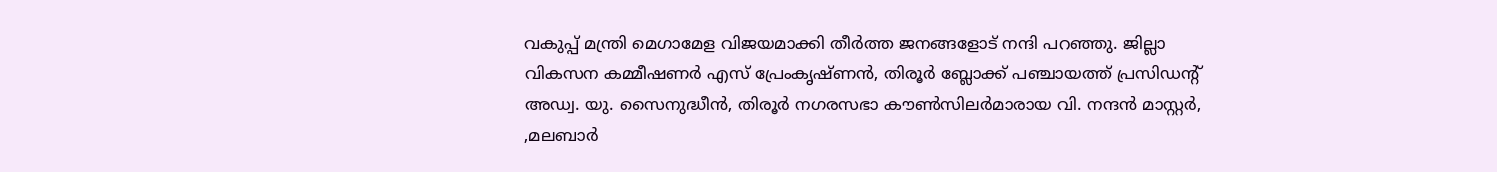വകുപ്പ് മന്ത്രി മെഗാമേള വിജയമാക്കി തീര്‍ത്ത ജനങ്ങളോട് നന്ദി പറഞ്ഞു. ജില്ലാ വികസന കമ്മീഷണര്‍ എസ് പ്രേംകൃഷ്ണന്‍, തിരൂര്‍ ബ്ലോക്ക് പഞ്ചായത്ത് പ്രസിഡന്റ് അഡ്വ. യു. സൈനുദ്ധീന്‍, തിരൂര്‍ നഗരസഭാ കൗണ്‍സിലര്‍മാരായ വി. നന്ദന്‍ മാസ്റ്റര്‍, ,മലബാര്‍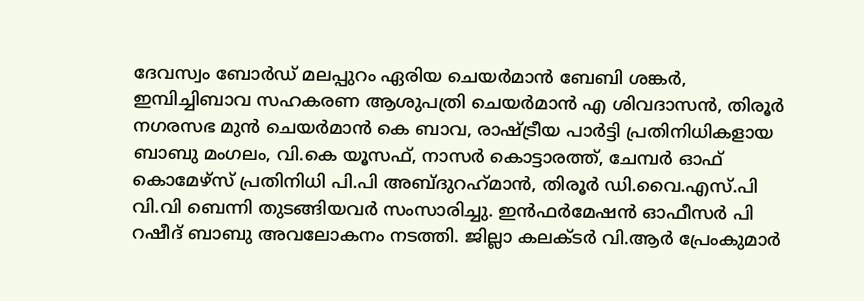ദേവസ്വം ബോര്‍ഡ് മലപ്പുറം ഏരിയ ചെയര്‍മാന്‍ ബേബി ശങ്കര്‍, ഇമ്പിച്ചിബാവ സഹകരണ ആശുപത്രി ചെയര്‍മാന്‍ എ ശിവദാസന്‍, തിരൂര്‍ നഗരസഭ മുന്‍ ചെയര്‍മാന്‍ കെ ബാവ, രാഷ്ട്രീയ പാര്‍ട്ടി പ്രതിനിധികളായ ബാബു മംഗലം, വി.കെ യൂസഫ്, നാസര്‍ കൊട്ടാരത്ത്, ചേമ്പര്‍ ഓഫ് കൊമേഴ്‌സ് പ്രതിനിധി പി.പി അബ്ദുറഹ്‌മാന്‍, തിരൂര്‍ ഡി.വൈ.എസ്.പി വി.വി ബെന്നി തുടങ്ങിയവര്‍ സംസാരിച്ചു. ഇന്‍ഫര്‍മേഷന്‍ ഓഫീസര്‍ പി റഷീദ് ബാബു അവലോകനം നടത്തി. ജില്ലാ കലക്ടര്‍ വി.ആര്‍ പ്രേംകുമാര്‍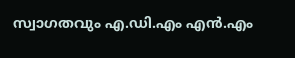സ്വാഗതവും എ.ഡി.എം എന്‍.എം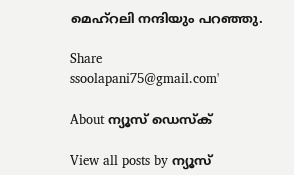മെഹ്‌റലി നന്ദിയും പറഞ്ഞു.

Share
ssoolapani75@gmail.com'

About ന്യൂസ് ഡെസ്ക്

View all posts by ന്യൂസ്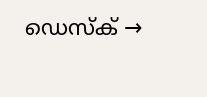ഡെസ്ക് →